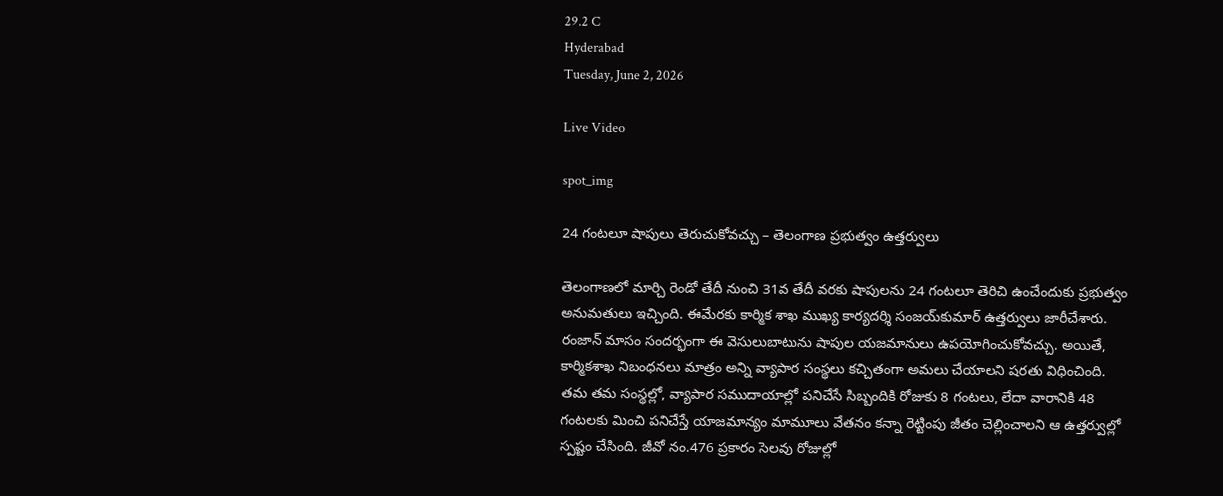29.2 C
Hyderabad
Tuesday, June 2, 2026

Live Video

spot_img

24 గంటలూ షాపులు తెరుచుకోవచ్చు – తెలంగాణ ప్రభుత్వం ఉత్తర్వులు

తెలంగాణలో మార్చి రెండో తేదీ నుంచి 31వ తేదీ వరకు షాపులను 24 గంటలూ తెరిచి ఉంచేందుకు ప్రభుత్వం అనుమతులు ఇచ్చింది. ఈమేరకు కార్మిక శాఖ ముఖ్య కార్యదర్శి సంజయ్‌కుమార్‌ ఉత్తర్వులు జారీచేశారు. రంజాన్‌ మాసం సందర్భంగా ఈ వెసులుబాటును షాపుల యజమానులు ఉపయోగించుకోవచ్చు. అయితే, కార్మికశాఖ నిబంధనలు మాత్రం అన్ని వ్యాపార సంస్థలు కచ్చితంగా అమలు చేయాలని షరతు విధించింది. తమ తమ సంస్థల్లో, వ్యాపార సముదాయాల్లో పనిచేసే సిబ్బందికి రోజుకు 8 గంటలు, లేదా వారానికి 48 గంటలకు మించి పనిచేస్తే యాజమాన్యం మామూలు వేతనం కన్నా రెట్టింపు జీతం చెల్లించాలని ఆ ఉత్తర్వుల్లో స్పష్టం చేసింది. జీవో నం.476 ప్రకారం సెలవు రోజుల్లో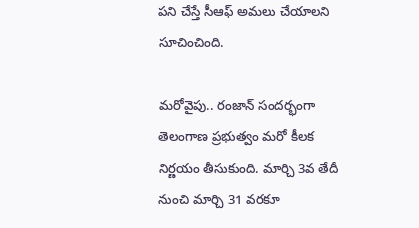పని చేస్తే సీఆఫ్‌ అమలు చేయాలని సూచించింది.

మరోవైపు.. రంజాన్ సందర్భంగా తెలంగాణ ప్రభుత్వం మరో కీలక నిర్ణయం తీసుకుంది. మార్చి 3వ తేదీ నుంచి మార్చి 31 వరకూ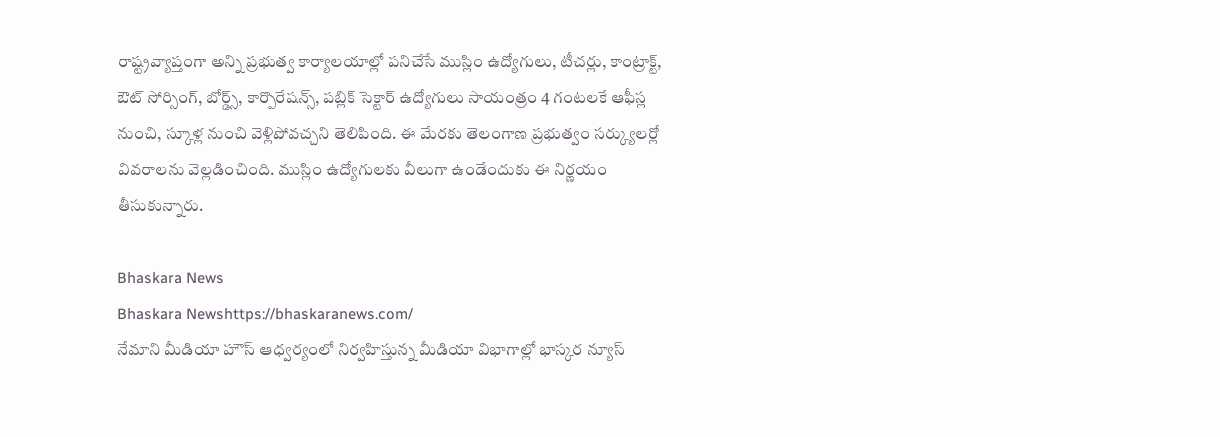రాష్ట్రవ్యాప్తంగా అన్ని ప్రభుత్వ కార్యాలయాల్లో పనిచేసే ముస్లిం ఉద్యోగులు, టీచర్లు, కాంట్రాక్ట్, ఔట్ సోర్సింగ్, బోర్డ్స్, కార్పొరేషన్స్, పబ్లిక్ సెక్టార్ ఉద్యోగులు సాయంత్రం 4 గంటలకే ఆఫీస్ల నుంచి, స్కూళ్ల నుంచి వెళ్లిపోవచ్చని తెలిపింది. ఈ మేరకు తెలంగాణ ప్రభుత్వం సర్క్యులర్లో వివరాలను వెల్లడించింది. ముస్లిం ఉద్యోగులకు వీలుగా ఉండేందుకు ఈ నిర్ణయం తీసుకున్నారు.

Bhaskara News
Bhaskara Newshttps://bhaskaranews.com/
నేమాని మీడియా హౌస్ ఆధ్వర్యంలో నిర్వహిస్తున్న మీడియా విభాగాల్లో భాస్కర న్యూస్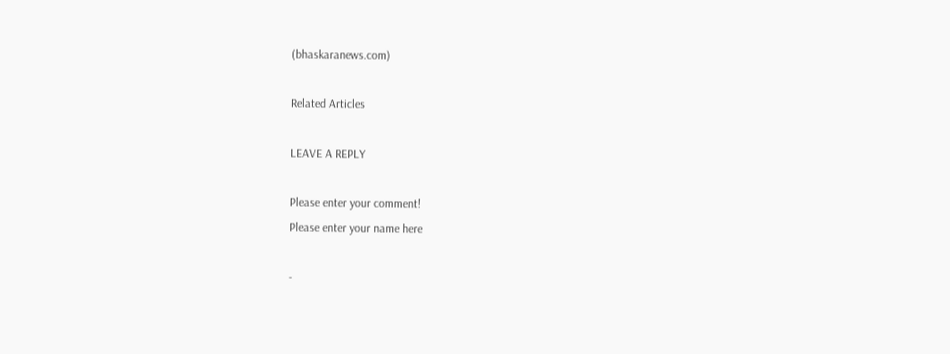(bhaskaranews.com)

Related Articles

LEAVE A REPLY

Please enter your comment!
Please enter your name here

-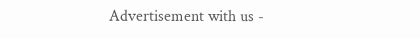Advertisement with us -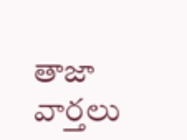తాజా వార్తలు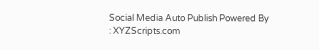Social Media Auto Publish Powered By : XYZScripts.com